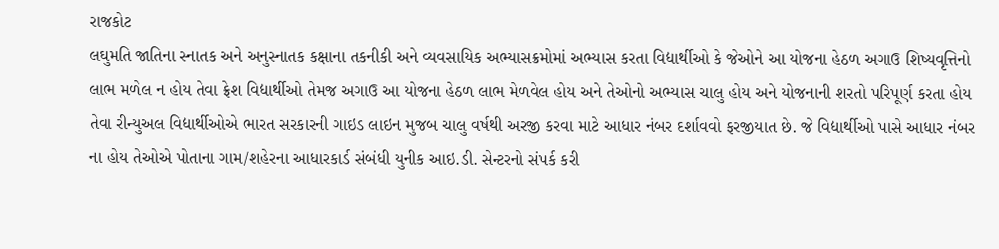રાજકોટ
લઘુમતિ જાતિના સ્નાતક અને અનુસ્નાતક કક્ષાના તકનીકી અને વ્યવસાયિક અભ્યાસક્રમોમાં અભ્યાસ કરતા વિદ્યાર્થીઓ કે જેઓને આ યોજના હેઠળ અગાઉ શિષ્યવૃત્તિનો લાભ મળેલ ન હોય તેવા ફ્રેશ વિદ્યાર્થીઓ તેમજ અગાઉ આ યોજના હેઠળ લાભ મેળવેલ હોય અને તેઓનો અભ્યાસ ચાલુ હોય અને યોજનાની શરતો પરિપૂર્ણ કરતા હોય તેવા રીન્યુઅલ વિદ્યાર્થીઓએ ભારત સરકારની ગાઇડ લાઇન મુજબ ચાલુ વર્ષથી અરજી કરવા માટે આધાર નંબર દર્શાવવો ફરજીયાત છે. જે વિદ્યાર્થીઓ પાસે આધાર નંબર ના હોય તેઓએ પોતાના ગામ/શહેરના આધારકાર્ડ સંબંધી યુનીક આઇ.ડી. સેન્ટરનો સંપર્ક કરી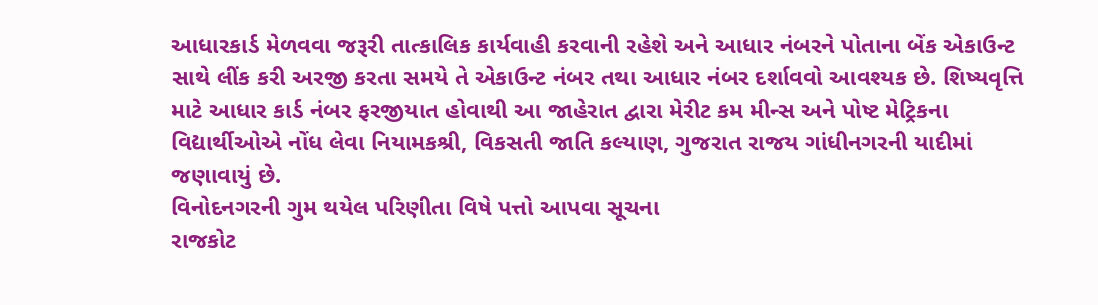આધારકાર્ડ મેળવવા જરૂરી તાત્કાલિક કાર્યવાહી કરવાની રહેશે અને આધાર નંબરને પોતાના બેંક એકાઉન્ટ સાથે લીંક કરી અરજી કરતા સમયે તે એકાઉન્ટ નંબર તથા આધાર નંબર દર્શાવવો આવશ્યક છે. શિષ્યવૃત્તિ માટે આધાર કાર્ડ નંબર ફરજીયાત હોવાથી આ જાહેરાત દ્વારા મેરીટ કમ મીન્સ અને પોષ્ટ મેટ્રિકના વિદ્યાર્થીઓએ નોંધ લેવા નિયામકશ્રી, વિકસતી જાતિ કલ્યાણ, ગુજરાત રાજય ગાંધીનગરની યાદીમાં જણાવાયું છે.
વિનોદનગરની ગુમ થયેલ પરિણીતા વિષે પત્તો આપવા સૂચના
રાજકોટ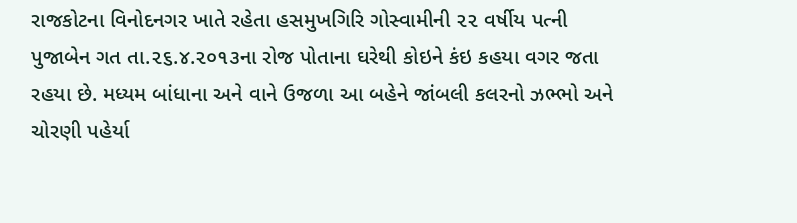રાજકોટના વિનોદનગર ખાતે રહેતા હસમુખગિરિ ગોસ્વામીની ૨૨ વર્ષીય પત્ની પુજાબેન ગત તા.૨૬.૪.૨૦૧૩ના રોજ પોતાના ઘરેથી કોઇને કંઇ કહયા વગર જતા રહયા છે. મધ્યમ બાંધાના અને વાને ઉજળા આ બહેને જાંબલી કલરનો ઝભ્ભો અને ચોરણી પહેર્યા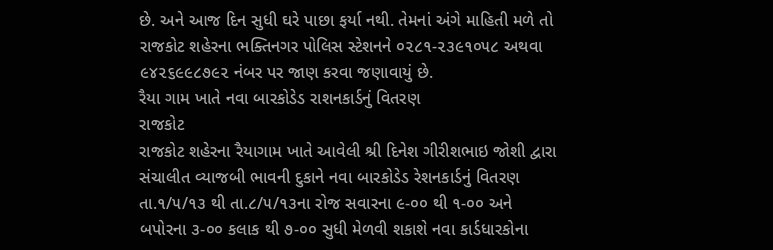છે. અને આજ દિન સુધી ઘરે પાછા ફર્યા નથી. તેમનાં અંગે માહિતી મળે તો રાજકોટ શહેરના ભક્તિનગર પોલિસ સ્ટેશનને ૦૨૮૧-૨૩૯૧૦૫૮ અથવા ૯૪૨૬૯૯૮૭૯૨ નંબર પર જાણ કરવા જણાવાયું છે.
રૈયા ગામ ખાતે નવા બારકોડેડ રાશનકાર્ડનું વિતરણ
રાજકોટ
રાજકોટ શહેરના રૈયાગામ ખાતે આવેલી શ્રી દિનેશ ગીરીશભાઇ જોશી દ્વારા સંચાલીત વ્યાજબી ભાવની દુકાને નવા બારકોડેડ રેશનકાર્ડનું વિતરણ તા.૧/૫/૧૩ થી તા.૮/૫/૧૩ના રોજ સવારના ૯-૦૦ થી ૧-૦૦ અને બપોરના ૩-૦૦ કલાક થી ૭-૦૦ સુધી મેળવી શકાશે નવા કાર્ડધારકોના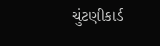ચુંટણીકાર્ડ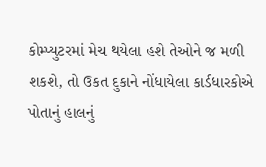કોમ્પ્યુટરમાં મેચ થયેલા હશે તેઓને જ મળી શકશે, તો ઉકત દુકાને નોંધાયેલા કાર્ડધારકોએ પોતાનું હાલનું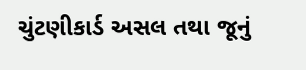ચુંટણીકાર્ડ અસલ તથા જૂનું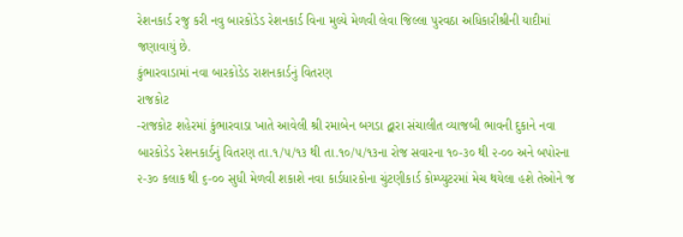રેશનકાર્ડ રજુ કરી નવુ બારકોડેડ રેશનકાર્ડ વિના મુલ્યે મેળવી લેવા જિલ્લા પુરવઠા અધિકારીશ્રીની યાદીમાં જણાવાયું છે.
કુંભારવાડામાં નવા બારકોડેડ રાશનકાર્ડનું વિતરણ
રાજકોટ
-રાજકોટ શહેરમાં કુંભારવાડા ખાતે આવેલી શ્રી રમાબેન બગડા દ્વારા સંચાલીત વ્યાજબી ભાવની દુકાને નવા બારકોડેડ રેશનકાર્ડનું વિતરણ તા.૧/૫/૧૩ થી તા.૧૦/૫/૧૩ના રોજ સવારના ૧૦-૩૦ થી ૨-૦૦ અને બપોરના ૨-૩૦ કલાક થી ૬-૦૦ સુધી મેળવી શકાશે નવા કાર્ડધારકોના ચુંટણીકાર્ડ કોમ્પ્યુટરમાં મેચ થયેલા હશે તેઓને જ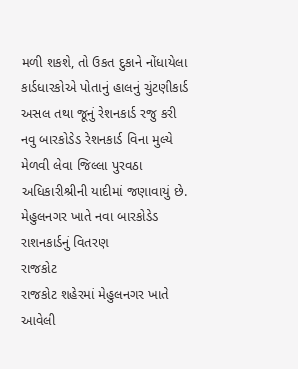મળી શકશે, તો ઉકત દુકાને નોંધાયેલા કાર્ડધારકોએ પોતાનું હાલનું ચુંટણીકાર્ડ અસલ તથા જૂનું રેશનકાર્ડ રજુ કરી નવુ બારકોડેડ રેશનકાર્ડ વિના મુલ્યે મેળવી લેવા જિલ્લા પુરવઠા અધિકારીશ્રીની યાદીમાં જણાવાયું છે.
મેહુલનગર ખાતે નવા બારકોડેડ રાશનકાર્ડનું વિતરણ
રાજકોટ
રાજકોટ શહેરમાં મેહુલનગર ખાતે આવેલી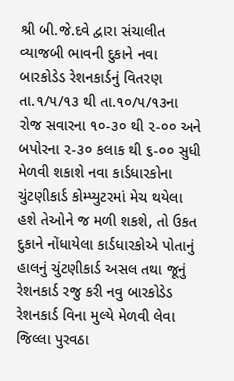શ્રી બી.જે.દવે દ્વારા સંચાલીત વ્યાજબી ભાવની દુકાને નવા બારકોડેડ રેશનકાર્ડનું વિતરણ તા.૧/૫/૧૩ થી તા.૧૦/૫/૧૩ના રોજ સવારના ૧૦-૩૦ થી ૨-૦૦ અને બપોરના ૨-૩૦ કલાક થી ૬-૦૦ સુધી મેળવી શકાશે નવા કાર્ડધારકોના ચુંટણીકાર્ડ કોમ્પ્યુટરમાં મેચ થયેલા હશે તેઓને જ મળી શકશે, તો ઉકત દુકાને નોંધાયેલા કાર્ડધારકોએ પોતાનું હાલનું ચુંટણીકાર્ડ અસલ તથા જૂનું રેશનકાર્ડ રજુ કરી નવુ બારકોડેડ રેશનકાર્ડ વિના મુલ્યે મેળવી લેવા જિલ્લા પુરવઠા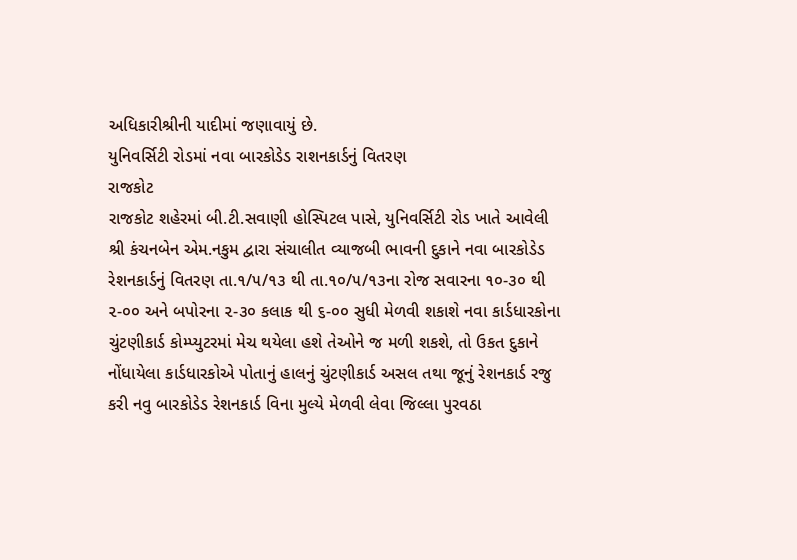અધિકારીશ્રીની યાદીમાં જણાવાયું છે.
યુનિવર્સિટી રોડમાં નવા બારકોડેડ રાશનકાર્ડનું વિતરણ
રાજકોટ
રાજકોટ શહેરમાં બી.ટી.સવાણી હોસ્પિટલ પાસે, યુનિવર્સિટી રોડ ખાતે આવેલી શ્રી કંચનબેન એમ.નકુમ દ્વારા સંચાલીત વ્યાજબી ભાવની દુકાને નવા બારકોડેડ રેશનકાર્ડનું વિતરણ તા.૧/૫/૧૩ થી તા.૧૦/૫/૧૩ના રોજ સવારના ૧૦-૩૦ થી ૨-૦૦ અને બપોરના ૨-૩૦ કલાક થી ૬-૦૦ સુધી મેળવી શકાશે નવા કાર્ડધારકોના ચુંટણીકાર્ડ કોમ્પ્યુટરમાં મેચ થયેલા હશે તેઓને જ મળી શકશે, તો ઉકત દુકાને નોંધાયેલા કાર્ડધારકોએ પોતાનું હાલનું ચુંટણીકાર્ડ અસલ તથા જૂનું રેશનકાર્ડ રજુ કરી નવુ બારકોડેડ રેશનકાર્ડ વિના મુલ્યે મેળવી લેવા જિલ્લા પુરવઠા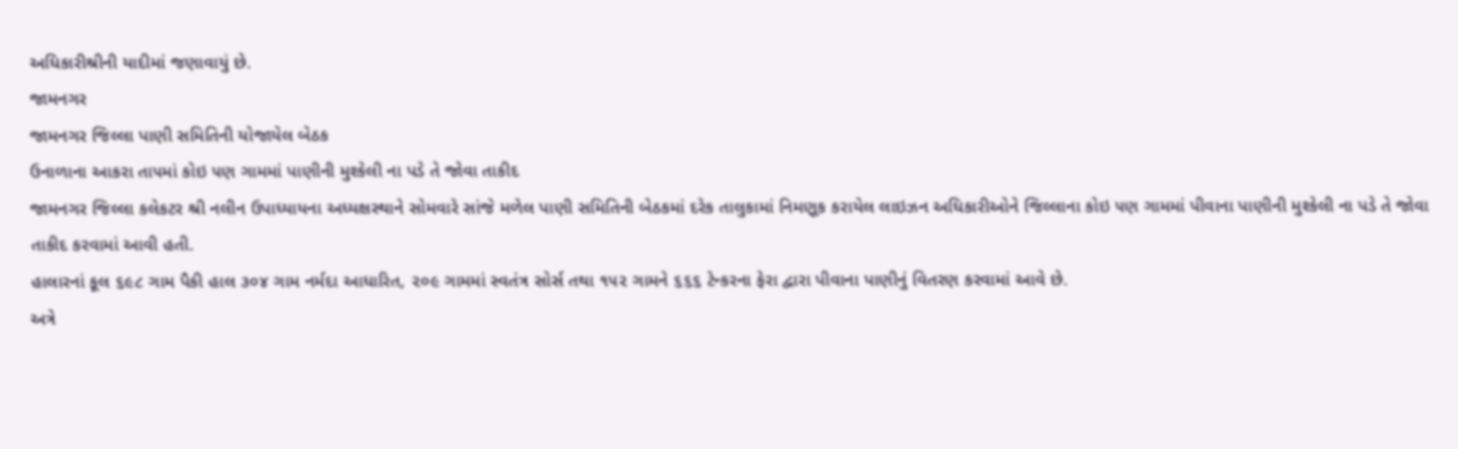અધિકારીશ્રીની યાદીમાં જણાવાયું છે.
જામનગર
જામનગર જિલ્લા પાણી સમિતિની યોજાયેલ બેઠક
ઉનાળાના આકરા તા૫માં કોઇ ૫ણ ગામમાં પાણીની મુશ્કેલી ના પડે તે જોવા તાકીદ
જામનગર જિલ્લા કલેકટર શ્રી નલીન ઉપાધ્યાયના અધ્યક્ષસ્થાને સોમવારે સાંજે મળેલ પાણી સમિતિની બેઠકમાં દરેક તાલુકામાં નિમણૂક કરાયેલ લાઇઝન અધિકારીઓને જિલ્લાના કોઇ ૫ણ ગામમાં પીવાના પાણીની મુશ્કેલી ના પડે તે જોવા તાકીદ કરવામાં આવી હતી.
હાલારનાં કૂલ ૬૯૮ ગામ પૈકી હાલ ૩૦૪ ગામ નર્મદા આધારિત, ૨૦૯ ગામમાં સ્વતંત્ર સોર્સ તથા ૧૫૨ ગામને ૬૬૬ ટેન્કરના ફેરા દ્વારા પીવાના પાણીનું વિતરણ કરવામાં આવે છે.
અત્રે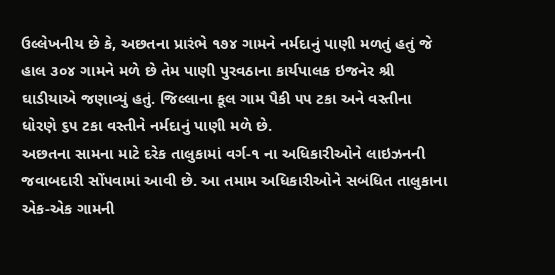ઉલ્લેખનીય છે કે, અછતના પ્રારંભે ૧૭૪ ગામને નર્મદાનું પાણી મળતું હતું જે હાલ ૩૦૪ ગામને મળે છે તેમ પાણી પુરવઠાના કાર્યપાલક ઇજનેર શ્રી ઘાડીયાએ જણાવ્યું હતું. જિલ્લાના કૂલ ગામ પૈકી ૫૫ ટકા અને વસ્તીના ધોરણે ૬૫ ટકા વસ્તીને નર્મદાનું પાણી મળે છે.
અછતના સામના માટે દરેક તાલુકામાં વર્ગ-૧ ના અધિકારીઓને લાઇઝનની જવાબદારી સોં૫વામાં આવી છે. આ તમામ અધિકારીઓને સબંધિત તાલુકાના એક-એક ગામની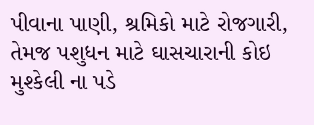પીવાના પાણી, શ્રમિકો માટે રોજગારી, તેમજ પશુધન માટે ઘાસચારાની કોઇ મુશ્કેલી ના પડે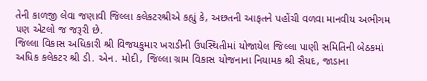તેની કાળજી લેવા જણાવી જિલ્લા કલેકટરશ્રીએ કહ્યું કે, અછતની આફતને પહોંચી વળવા માનવીય અભીગમ ૫ણ એટલો જ જરૂરી છે.
જિલ્લા વિકાસ અધિકારી શ્રી વિજયકુમાર ખરાડીની ઉ૫સ્થિતીમાં યોજાયેલ જિલ્લા પાણી સમિતિની બેઠકમાં
અધિક કલેકટર શ્રી ડી. એન. મોદી, જિલ્લા ગ્રામ વિકાસ યોજનાના નિયામક શ્રી સૈયદ, જાડાના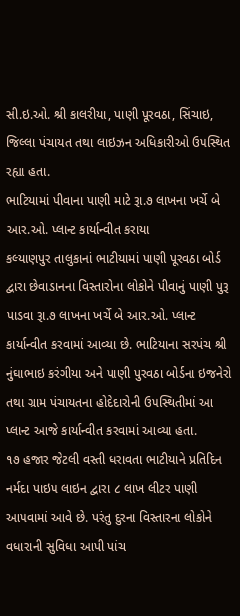સી.ઇ.ઓ. શ્રી કાલરીયા, પાણી પૂરવઠા, સિંચાઇ, જિલ્લા પંચાયત તથા લાઇઝન અધિકારીઓ ઉ૫સ્થિત રહ્યા હતા.
ભાટિયામાં પીવાના પાણી માટે રૂા.૭ લાખના ખર્ચે બે આર.ઓ. પ્લાન્ટ કાર્યાન્વીત કરાયા
કલ્યાણપુર તાલુકાનાં ભાટીયામાં પાણી પૂરવઠા બોર્ડ દ્વારા છેવાડાનના વિસ્તારોના લોકોને પીવાનું પાણી પુરૂ પાડવા રૂા.૭ લાખના ખર્ચે બે આર.ઓ. પ્લાન્ટ કાર્યાન્વીત કરવામાં આવ્યા છે. ભાટિયાના સરપંચ શ્રી નુંઘાભાઇ કરંગીયા અને પાણી પુરવઠા બોર્ડના ઇજનેરો તથા ગ્રામ પંચાયતના હોદેદારોની ઉ૫સ્થિતીમાં આ પ્લાન્ટ આજે કાર્યાન્વીત કરવામાં આવ્યા હતા.
૧૭ હજાર જેટલી વસ્તી ધરાવતા ભાટીયાને પ્રતિદિન નર્મદા પાઇ૫ લાઇન દ્વારા ૮ લાખ લીટર પાણી આ૫વામાં આવે છે. પરંતુ દુરના વિસ્તારના લોકોને વધારાની સુવિધા આપી પાંચ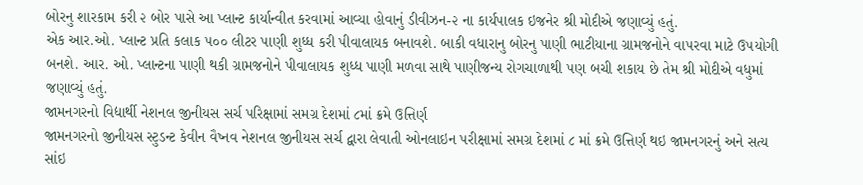બોરનુ શારકામ કરી ૨ બોર પાસે આ પ્લાન્ટ કાર્યાન્વીત કરવામાં આવ્યા હોવાનું ડીવીઝન-૨ ના કાર્યપાલક ઇજનેર શ્રી મોદીએ જણાવ્યું હતું.
એક આર.ઓ. પ્લાન્ટ પ્રતિ કલાક ૫૦૦ લીટર પાણી શુધ્ધ કરી પીવાલાયક બનાવશે. બાકી વધારાનુ બોરનુ પાણી ભાટીયાના ગ્રામજનોને વા૫રવા માટે ઉ૫યોગી બનશે. આર. ઓ. પ્લાન્ટના પાણી થકી ગ્રામજનોને પીવાલાયક શુધ્ધ પાણી મળવા સાથે પાણીજન્ય રોગચાળાથી ૫ણ બચી શકાય છે તેમ શ્રી મોદીએ વધુમાં જણાવ્યું હતું.
જામનગરનો વિદ્યાર્થી નેશનલ જીનીયસ સર્ચ પરિક્ષામાં સમગ્ર દેશમાં ૮માં ક્રમે ઉત્તિર્ણ
જામનગરનો જીનીયસ સ્ટુડન્ટ કેવીન વૈષ્નવ નેશનલ જીનીયસ સર્ચ દ્વારા લેવાતી ઓનલાઇન પરીક્ષામાં સમગ્ર દેશમાં ૮ માં ક્રમે ઉત્તિર્ણ થઇ જામનગરનું અને સત્ય સાંઇ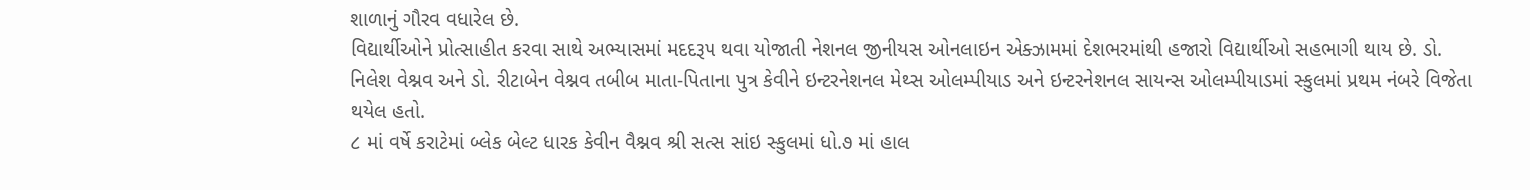શાળાનું ગૌરવ વધારેલ છે.
વિદ્યાર્થીઓને પ્રોત્સાહીત કરવા સાથે અભ્યાસમાં મદદરૂ૫ થવા યોજાતી નેશનલ જીનીયસ ઓનલાઇન એક્ઝામમાં દેશભરમાંથી હજારો વિદ્યાર્થીઓ સહભાગી થાય છે. ડો. નિલેશ વેશ્નવ અને ડો. રીટાબેન વેશ્નવ તબીબ માતા-પિતાના પુત્ર કેવીને ઇન્ટરનેશનલ મેથ્સ ઓલમ્પીયાડ અને ઇન્ટરનેશનલ સાયન્સ ઓલમ્પીયાડમાં સ્કુલમાં પ્રથમ નંબરે વિજેતા થયેલ હતો.
૮ માં વર્ષે કરાટેમાં બ્લેક બેલ્ટ ધારક કેવીન વૈશ્નવ શ્રી સત્સ સાંઇ સ્કુલમાં ધો.૭ માં હાલ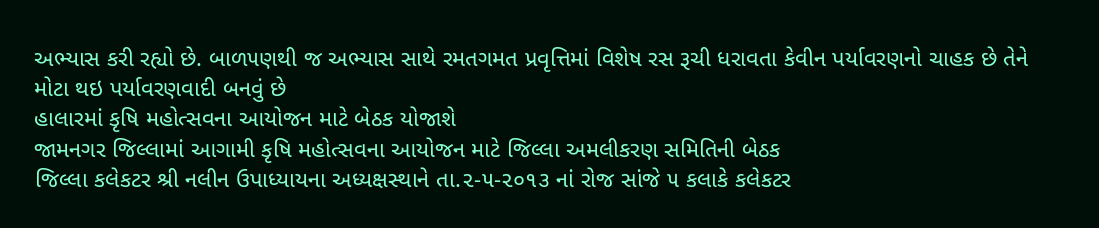અભ્યાસ કરી રહ્યો છે. બાળ૫ણથી જ અભ્યાસ સાથે રમતગમત પ્રવૃત્તિમાં વિશેષ રસ રૂચી ધરાવતા કેવીન પર્યાવરણનો ચાહક છે તેને મોટા થઇ પર્યાવરણવાદી બનવું છે
હાલારમાં કૃષિ મહોત્સવના આયોજન માટે બેઠક યોજાશે
જામનગર જિલ્લામાં આગામી કૃષિ મહોત્સવના આયોજન માટે જિલ્લા અમલીકરણ સમિતિની બેઠક
જિલ્લા કલેકટર શ્રી નલીન ઉપાધ્યાયના અધ્યક્ષસ્થાને તા.૨-૫-૨૦૧૩ નાં રોજ સાંજે ૫ કલાકે કલેકટર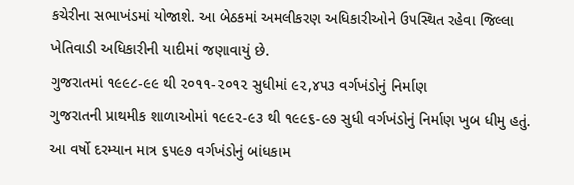કચેરીના સભાખંડમાં યોજાશે. આ બેઠકમાં અમલીકરણ અધિકારીઓને ઉ૫સ્થિત રહેવા જિલ્લા ખેતિવાડી અધિકારીની યાદીમાં જણાવાયું છે.
ગુજરાતમાં ૧૯૯૮-૯૯ થી ૨૦૧૧-૨૦૧૨ સુધીમાં ૯૨,૪૫૩ વર્ગખંડોનું નિર્માણ
ગુજરાતની પ્રાથમીક શાળાઓમાં ૧૯૯૨-૯૩ થી ૧૯૯૬-૯૭ સુધી વર્ગખંડોનું નિર્માણ ખુબ ધીમુ હતું. આ વર્ષો દરમ્યાન માત્ર ૬૫૯૭ વર્ગખંડોનું બાંધકામ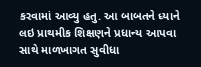કરવામાં આવ્યુ હતુ. આ બાબતને ધ્યાને લઇ પ્રાથમીક શિક્ષણને પ્રધાન્ય આપવા સાથે માળખાગત સુવીધા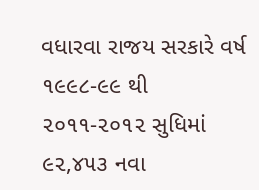વધારવા રાજય સરકારે વર્ષ ૧૯૯૮-૯૯ થી ૨૦૧૧-૨૦૧૨ સુધિમાં ૯૨,૪૫૩ નવા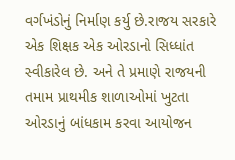વર્ગખંડોનું નિર્માણ કર્યુ છે.રાજય સરકારે એક શિક્ષક એક ઓરડાનો સિધ્ધાંત સ્વીકારેલ છે. અને તે પ્રમાણે રાજયની તમામ પ્રાથમીક શાળાઓમાં ખુટતા ઓરડાનું બાંધકામ કરવા આયોજન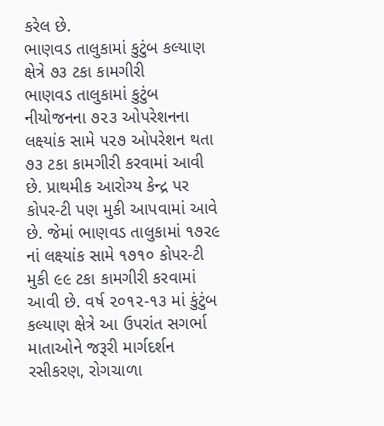કરેલ છે.
ભાણવડ તાલુકામાં કુટુંબ કલ્યાણ ક્ષેત્રે ૭૩ ટકા કામગીરી
ભાણવડ તાલુકામાં કુટુંબ નીયોજનના ૭૨૩ ઓપરેશનના લક્ષ્યાંક સામે ૫૨૭ ઓપરેશન થતા ૭૩ ટકા કામગીરી કરવામાં આવી છે. પ્રાથમીક આરોગ્ય કેન્દ્ર પર કોપર-ટી પણ મુકી આપવામાં આવે છે. જેમાં ભાણવડ તાલુકામાં ૧૭૨૯ નાં લક્ષ્યાંક સામે ૧૭૧૦ કોપર-ટી મુકી ૯૯ ટકા કામગીરી કરવામાં આવી છે. વર્ષ ૨૦૧૨-૧૩ માં કુંટુંબ કલ્યાણ ક્ષેત્રે આ ઉપરાંત સગર્ભા માતાઓને જરૂરી માર્ગદર્શન રસીકરણ, રોગચાળા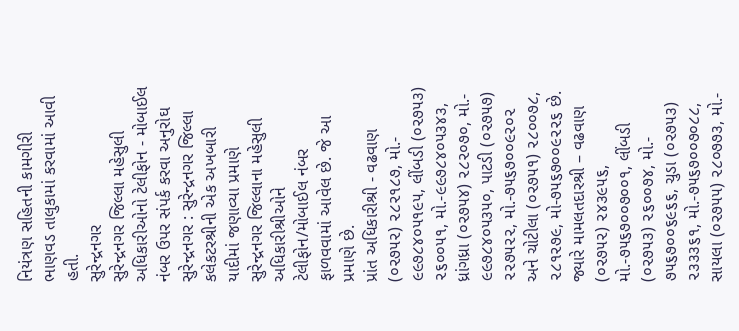નિયંત્રણ સહિતની કામગીરી ભાણવડ તાલુકામાં કરવામાં આવી હતી.
સુરેન્દ્રનગર
સુરેન્દ્રનગર જિલ્લા મહેસુલી અધિકારીઓનો ટેલીફોન - મોબાઈલ નંબર ઉપર સંપર્ક કરવા અનુરોઘ
સુરેન્દ્રનગર : સુરેન્દ્રનગર જિલ્લા કલેકટરશ્રીની એક અખબારી યાદીમાં જણાવ્યા પ્રમાણે સુરેન્દ્રનગર જિલ્લાના મહેસુલી અધિકારીશ્રીઓને ટેલીફોન/મોબાઈલ નંબર ફાળવવામાં આવેલ છે. જે આ પ્રમાણે છે.
પ્રાંત અધિકારીશ્રી - વઢવાણ (૦૨૭૫૨) ૨૮૨૧૮૭, મો.- ૯૯૭૮૪૦૫૧૯૫, લીંબડી (૦૨૭૫૩) ૨૬૦૦૫૧, મો.-૯૯૭૮૪૦૫૩૪૩, ધ્રાંગધ્રા (૦૨૭૫૪) ૨૮૨૦૭૦, મો.- ૯૯૭૮૪૦૫૩૫૦, પાટડી (૦૨૭૫૭) ૨૨૭૫૨૨, મો.-૭૫૬૭૦૦૯૨૦૨ અને ચોટીલા (૦૨૭૫૧) ૨૮૦૦૭૮, ૨૮૧૨૭૯, મો-૭૫૬૭૦૦૯૨૨૬ છે.
જ્યારે મામલતદારશ્રી – વઢવાણ (૦૨૭૫૨) ૨૪૩૯૫૬, મો.-૭૫૬૭૦૦૭૦૦૧, લીંબડી (૦૨૭૫૩) ૨૬૦૦૭૪, મો.- ૭૫૬૭૦૦૬૯૬૬, ચુડા (૦૨૭૫૩) ૨૩૩૩૬૧, મો.-૭૫૬૭૦૦૭૦૮૮, સાયલા (૦૨૭૫૫) ૨૮૦૭૭૩, મો.-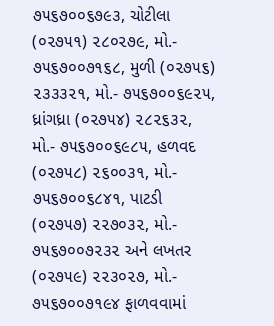૭૫૬૭૦૦૬૭૯૩, ચોટીલા (૦૨૭૫૧) ૨૮૦૨૭૯, મો.- ૭૫૬૭૦૦૭૧૬૮, મુળી (૦૨૭૫૬) ૨૩૩૩૨૧, મો.- ૭૫૬૭૦૦૬૯૨૫, ધ્રાંગધ્રા (૦૨૭૫૪) ૨૮૨૬૩૨, મો.- ૭૫૬૭૦૦૬૯૮૫, હળવદ (૦૨૭૫૮) ૨૬૦૦૩૧, મો.- ૭૫૬૭૦૦૬૮૪૧, પાટડી (૦૨૭૫૭) ૨૨૭૦૩૨, મો.- ૭૫૬૭૦૦૭૨૩૨ અને લખતર (૦૨૭૫૯) ૨૨૩૦૨૭, મો.- ૭૫૬૭૦૦૭૧૯૪ ફાળવવામાં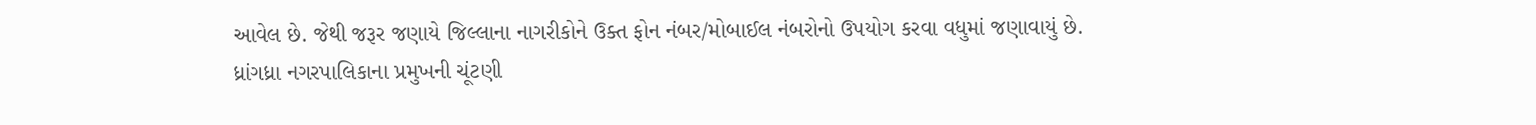આવેલ છે. જેથી જરૂર જણાયે જિલ્લાના નાગરીકોને ઉક્ત ફોન નંબર/મોબાઈલ નંબરોનો ઉપયોગ કરવા વધુમાં જણાવાયું છે.
ધ્રાંગધ્રા નગરપાલિકાના પ્રમુખની ચૂંટણી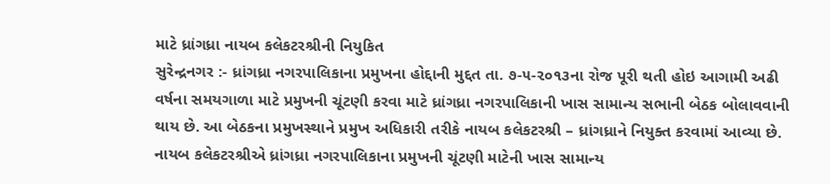માટે ધ્રાંગધ્રા નાયબ કલેકટરશ્રીની નિયુકિત
સુરેન્દ્રનગર :- ધ્રાંગધ્રા નગરપાલિકાના પ્રમુખના હોદ્દાની મુદ્દત તા. ૭-૫-૨૦૧૩ના રોજ પૂરી થતી હોઇ આગામી અઢી વર્ષના સમયગાળા માટે પ્રમુખની ચૂંટણી કરવા માટે ધ્રાંગધ્રા નગરપાલિકાની ખાસ સામાન્ય સભાની બેઠક બોલાવવાની થાય છે. આ બેઠકના પ્રમુખસ્થાને પ્રમુખ અધિકારી તરીકે નાયબ કલેકટરશ્રી – ધ્રાંગધ્રાને નિયુક્ત કરવામાં આવ્યા છે. નાયબ કલેકટરશ્રીએ ધ્રાંગધ્રા નગરપાલિકાના પ્રમુખની ચૂંટણી માટેની ખાસ સામાન્ય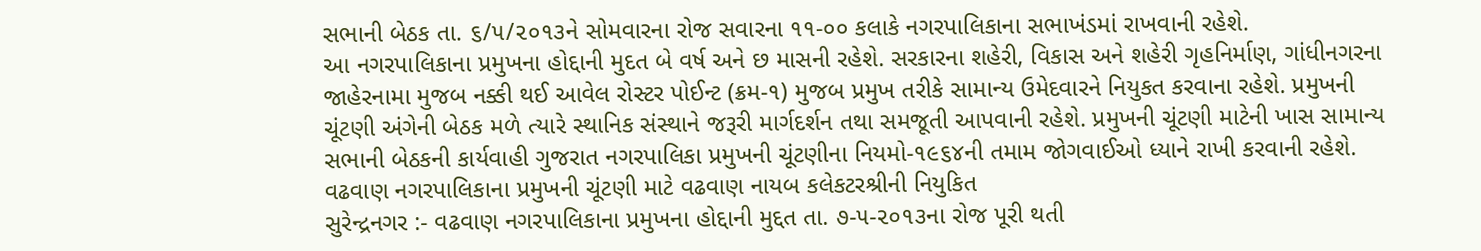સભાની બેઠક તા. ૬/૫/૨૦૧૩ને સોમવારના રોજ સવારના ૧૧-૦૦ કલાકે નગરપાલિકાના સભાખંડમાં રાખવાની રહેશે.
આ નગરપાલિકાના પ્રમુખના હોદ્દાની મુદત બે વર્ષ અને છ માસની રહેશે. સરકારના શહેરી, વિકાસ અને શહેરી ગૃહનિર્માણ, ગાંધીનગરના જાહેરનામા મુજબ નક્કી થઈ આવેલ રોસ્ટર પોઈન્ટ (ક્રમ-૧) મુજબ પ્રમુખ તરીકે સામાન્ય ઉમેદવારને નિયુકત કરવાના રહેશે. પ્રમુખની ચૂંટણી અંગેની બેઠક મળે ત્યારે સ્થાનિક સંસ્થાને જરૂરી માર્ગદર્શન તથા સમજૂતી આપવાની રહેશે. પ્રમુખની ચૂંટણી માટેની ખાસ સામાન્ય સભાની બેઠકની કાર્યવાહી ગુજરાત નગરપાલિકા પ્રમુખની ચૂંટણીના નિયમો-૧૯૬૪ની તમામ જોગવાઈઓ ધ્યાને રાખી કરવાની રહેશે.
વઢવાણ નગરપાલિકાના પ્રમુખની ચૂંટણી માટે વઢવાણ નાયબ કલેકટરશ્રીની નિયુકિત
સુરેન્દ્રનગર :- વઢવાણ નગરપાલિકાના પ્રમુખના હોદ્દાની મુદ્દત તા. ૭-૫-૨૦૧૩ના રોજ પૂરી થતી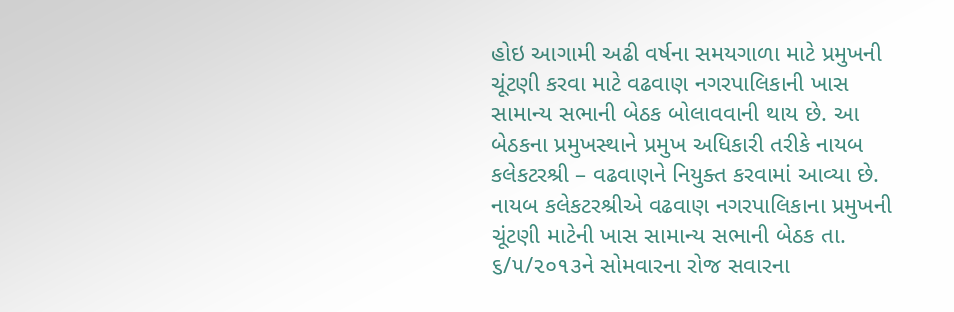હોઇ આગામી અઢી વર્ષના સમયગાળા માટે પ્રમુખની ચૂંટણી કરવા માટે વઢવાણ નગરપાલિકાની ખાસ સામાન્ય સભાની બેઠક બોલાવવાની થાય છે. આ બેઠકના પ્રમુખસ્થાને પ્રમુખ અધિકારી તરીકે નાયબ કલેકટરશ્રી – વઢવાણને નિયુક્ત કરવામાં આવ્યા છે. નાયબ કલેકટરશ્રીએ વઢવાણ નગરપાલિકાના પ્રમુખની ચૂંટણી માટેની ખાસ સામાન્ય સભાની બેઠક તા. ૬/૫/૨૦૧૩ને સોમવારના રોજ સવારના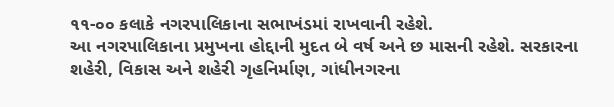૧૧-૦૦ કલાકે નગરપાલિકાના સભાખંડમાં રાખવાની રહેશે.
આ નગરપાલિકાના પ્રમુખના હોદ્દાની મુદત બે વર્ષ અને છ માસની રહેશે. સરકારના શહેરી, વિકાસ અને શહેરી ગૃહનિર્માણ, ગાંધીનગરના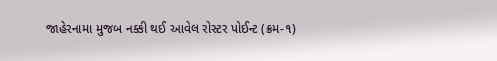જાહેરનામા મુજબ નક્કી થઈ આવેલ રોસ્ટર પોઈન્ટ (ક્રમ-૧)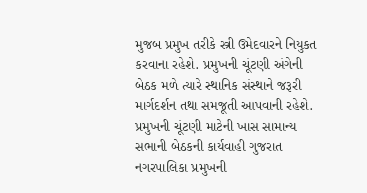મુજબ પ્રમુખ તરીકે સ્ત્રી ઉમેદવારને નિયુકત કરવાના રહેશે. પ્રમુખની ચૂંટણી અંગેની બેઠક મળે ત્યારે સ્થાનિક સંસ્થાને જરૂરી માર્ગદર્શન તથા સમજૂતી આપવાની રહેશે. પ્રમુખની ચૂંટણી માટેની ખાસ સામાન્ય સભાની બેઠકની કાર્યવાહી ગુજરાત નગરપાલિકા પ્રમુખની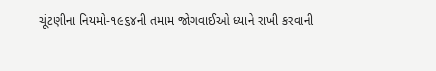ચૂંટણીના નિયમો-૧૯૬૪ની તમામ જોગવાઈઓ ધ્યાને રાખી કરવાની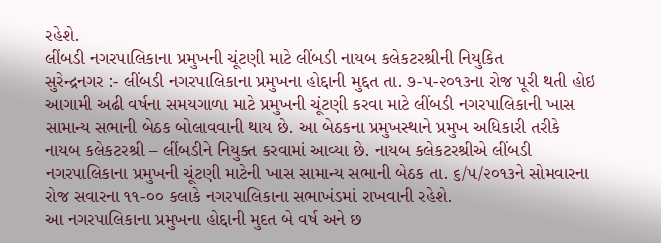રહેશે.
લીંબડી નગરપાલિકાના પ્રમુખની ચૂંટણી માટે લીંબડી નાયબ કલેકટરશ્રીની નિયુકિત
સુરેન્દ્રનગર :- લીંબડી નગરપાલિકાના પ્રમુખના હોદ્દાની મુદ્દત તા. ૭-૫-૨૦૧૩ના રોજ પૂરી થતી હોઇ આગામી અઢી વર્ષના સમયગાળા માટે પ્રમુખની ચૂંટણી કરવા માટે લીંબડી નગરપાલિકાની ખાસ સામાન્ય સભાની બેઠક બોલાવવાની થાય છે. આ બેઠકના પ્રમુખસ્થાને પ્રમુખ અધિકારી તરીકે નાયબ કલેકટરશ્રી – લીંબડીને નિયુક્ત કરવામાં આવ્યા છે. નાયબ કલેકટરશ્રીએ લીંબડી નગરપાલિકાના પ્રમુખની ચૂંટણી માટેની ખાસ સામાન્ય સભાની બેઠક તા. ૬/૫/૨૦૧૩ને સોમવારના રોજ સવારના ૧૧-૦૦ કલાકે નગરપાલિકાના સભાખંડમાં રાખવાની રહેશે.
આ નગરપાલિકાના પ્રમુખના હોદ્દાની મુદત બે વર્ષ અને છ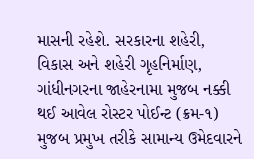માસની રહેશે. સરકારના શહેરી, વિકાસ અને શહેરી ગૃહનિર્માણ, ગાંધીનગરના જાહેરનામા મુજબ નક્કી થઈ આવેલ રોસ્ટર પોઈન્ટ (ક્રમ-૧) મુજબ પ્રમુખ તરીકે સામાન્ય ઉમેદવારને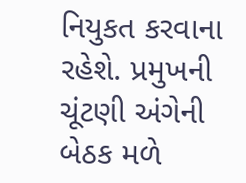નિયુકત કરવાના રહેશે. પ્રમુખની ચૂંટણી અંગેની બેઠક મળે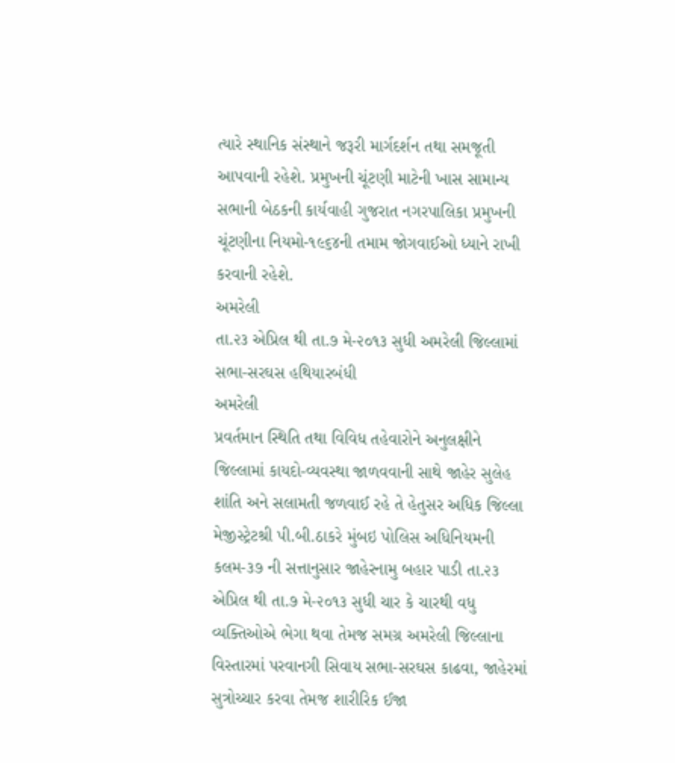ત્યારે સ્થાનિક સંસ્થાને જરૂરી માર્ગદર્શન તથા સમજૂતી આપવાની રહેશે. પ્રમુખની ચૂંટણી માટેની ખાસ સામાન્ય સભાની બેઠકની કાર્યવાહી ગુજરાત નગરપાલિકા પ્રમુખની ચૂંટણીના નિયમો-૧૯૬૪ની તમામ જોગવાઈઓ ધ્યાને રાખી કરવાની રહેશે.
અમરેલી
તા.૨૩ એપ્રિલ થી તા.૭ મે-૨૦૧૩ સુધી અમરેલી જિલ્લામાં સભા-સરઘસ હથિયારબંધી
અમરેલી
પ્રવર્તમાન સ્થિતિ તથા વિવિધ તહેવારોને અનુલક્ષીને જિલ્લામાં કાયદો-વ્યવસ્થા જાળવવાની સાથે જાહેર સુલેહ શાંતિ અને સલામતી જળવાઈ રહે તે હેતુસર અધિક જિલ્લા મેજીસ્ટ્રેટશ્રી પી.બી.ઠાકરે મુંબઇ પોલિસ અધિનિયમની કલમ-૩૭ ની સત્તાનુસાર જાહેરનામુ બહાર પાડી તા.૨૩ એપ્રિલ થી તા.૭ મે-૨૦૧૩ સુધી ચાર કે ચારથી વધુ વ્યક્તિઓએ ભેગા થવા તેમજ સમગ્ર અમરેલી જિલ્લાના વિસ્તારમાં પરવાનગી સિવાય સભા-સરઘસ કાઢવા, જાહેરમાં સુત્રોચ્ચાર કરવા તેમજ શારીરિક ઈજા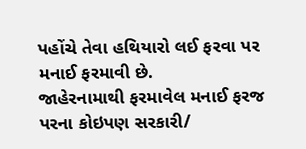પહોંચે તેવા હથિયારો લઈ ફરવા પર મનાઈ ફરમાવી છે.
જાહેરનામાથી ફરમાવેલ મનાઈ ફરજ પરના કોઇપણ સરકારી/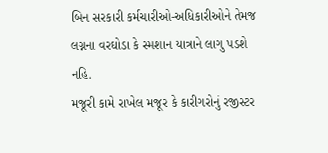બિન સરકારી કર્મચારીઓ-અધિકારીઓને તેમજ લગ્નના વરઘોડા કે સ્મશાન યાત્રાને લાગુ પડશે નહિ.
મજૂરી કામે રાખેલ મજૂર કે કારીગરોનું રજીસ્ટર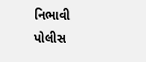નિભાવી પોલીસ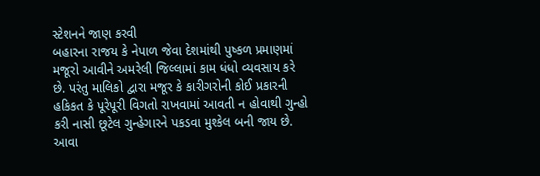સ્ટેશનને જાણ કરવી
બહારના રાજય કે નેપાળ જેવા દેશમાંથી પુષ્કળ પ્રમાણમાં મજૂરો આવીને અમરેલી જિલ્લામાં કામ ધંધો વ્યવસાય કરે છે. પરંતુ માલિકો દ્વારા મજૂર કે કારીગરોની કોઈ પ્રકારની હકિકત કે પૂરેપૂરી વિગતો રાખવામાં આવતી ન હોવાથી ગુન્હો કરી નાસી છૂટેલ ગુન્હેગારને પકડવા મુશ્કેલ બની જાય છે. આવા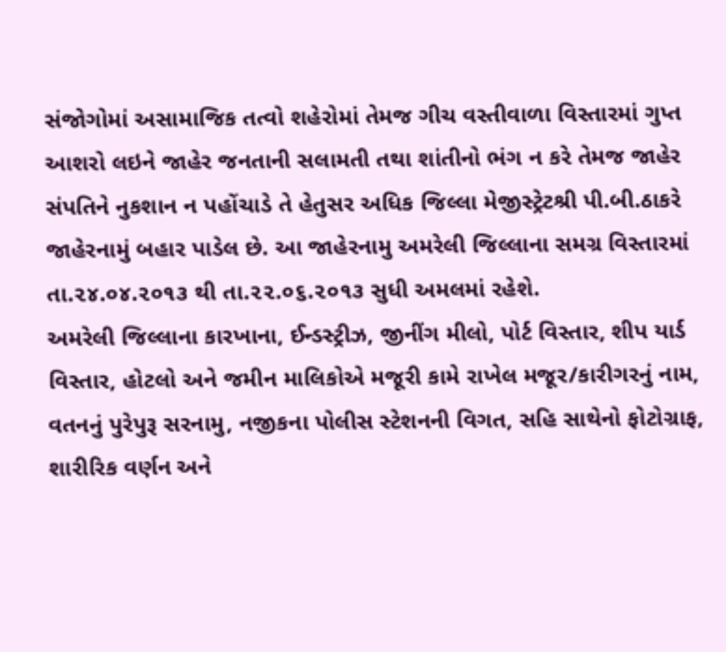સંજોગોમાં અસામાજિક તત્વો શહેરોમાં તેમજ ગીચ વસ્તીવાળા વિસ્તારમાં ગુપ્ત આશરો લઇને જાહેર જનતાની સલામતી તથા શાંતીનો ભંગ ન કરે તેમજ જાહેર સંપતિને નુકશાન ન પહોંચાડે તે હેતુસર અધિક જિલ્લા મેજીસ્ટ્રેટશ્રી પી.બી.ઠાકરે જાહેરનામું બહાર પાડેલ છે. આ જાહેરનામુ અમરેલી જિલ્લાના સમગ્ર વિસ્તારમાં તા.૨૪.૦૪.૨૦૧૩ થી તા.૨૨.૦૬.૨૦૧૩ સુધી અમલમાં રહેશે.
અમરેલી જિલ્લાના કારખાના, ઈન્ડસ્ટ્રીઝ, જીનીંગ મીલો, પોર્ટ વિસ્તાર, શીપ યાર્ડ વિસ્તાર, હોટલો અને જમીન માલિકોએ મજૂરી કામે રાખેલ મજૂર/કારીગરનું નામ, વતનનું પુરેપુરૂ સરનામુ, નજીકના પોલીસ સ્ટેશનની વિગત, સહિ સાથેનો ફોટોગ્રાફ, શારીરિક વર્ણન અને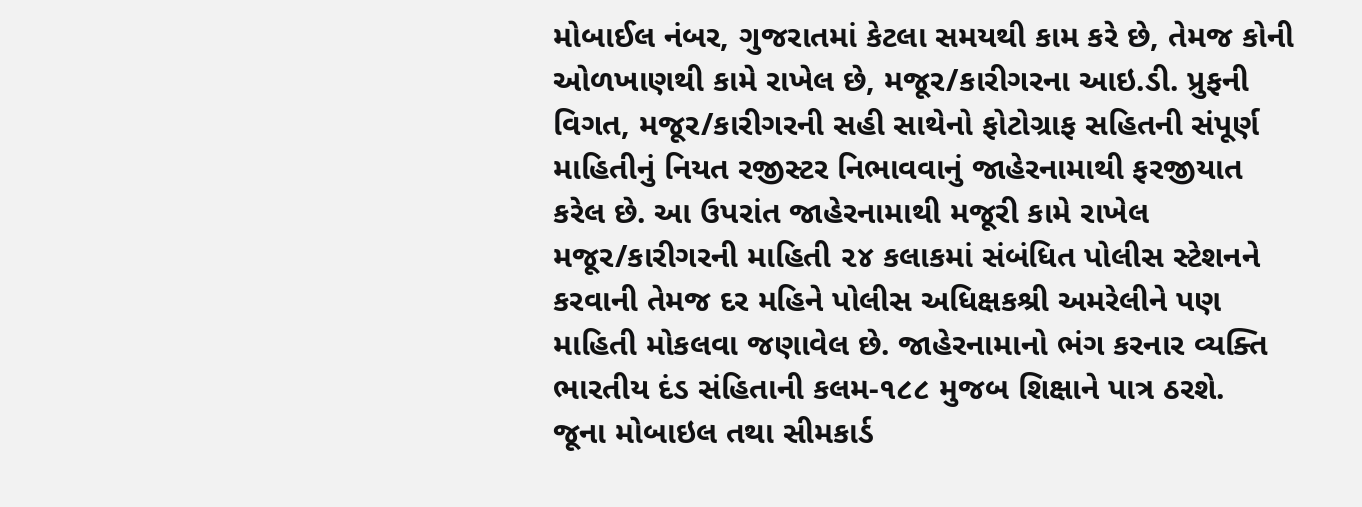મોબાઈલ નંબર, ગુજરાતમાં કેટલા સમયથી કામ કરે છે, તેમજ કોની ઓળખાણથી કામે રાખેલ છે, મજૂર/કારીગરના આઇ.ડી. પ્રુફની વિગત, મજૂર/કારીગરની સહી સાથેનો ફોટોગ્રાફ સહિતની સંપૂર્ણ માહિતીનું નિયત રજીસ્ટર નિભાવવાનું જાહેરનામાથી ફરજીયાત કરેલ છે. આ ઉપરાંત જાહેરનામાથી મજૂરી કામે રાખેલ મજૂર/કારીગરની માહિતી ૨૪ કલાકમાં સંબંધિત પોલીસ સ્ટેશનને કરવાની તેમજ દર મહિને પોલીસ અધિક્ષકશ્રી અમરેલીને પણ માહિતી મોકલવા જણાવેલ છે. જાહેરનામાનો ભંગ કરનાર વ્યક્તિ ભારતીય દંડ સંહિતાની કલમ-૧૮૮ મુજબ શિક્ષાને પાત્ર ઠરશે.
જૂના મોબાઇલ તથા સીમકાર્ડ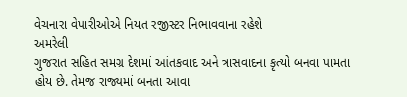વેચનારા વેપારીઓએ નિયત રજીસ્ટર નિભાવવાના રહેશે
અમરેલી
ગુજરાત સહિત સમગ્ર દેશમાં આંતકવાદ અને ત્રાસવાદના કૃત્યો બનવા પામતા હોય છે. તેમજ રાજ્યમાં બનતા આવા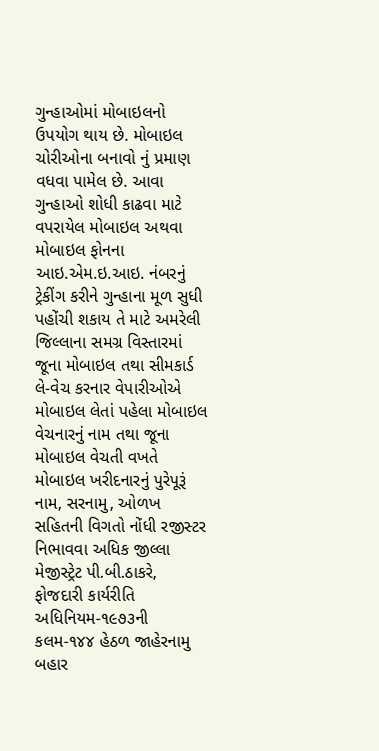ગુન્હાઓમાં મોબાઇલનો ઉપયોગ થાય છે. મોબાઇલ ચોરીઓના બનાવો નું પ્રમાણ વધવા પામેલ છે. આવા ગુન્હાઓ શોધી કાઢવા માટે વપરાયેલ મોબાઇલ અથવા મોબાઇલ ફોનના આઇ.એમ.ઇ.આઇ. નંબરનું ટ્રેકીંગ કરીને ગુન્હાના મૂળ સુધી પહોંચી શકાય તે માટે અમરેલી જિલ્લાના સમગ્ર વિસ્તારમાં જૂના મોબાઇલ તથા સીમકાર્ડ લે-વેચ કરનાર વેપારીઓએ મોબાઇલ લેતાં પહેલા મોબાઇલ વેચનારનું નામ તથા જૂના મોબાઇલ વેચતી વખતે મોબાઇલ ખરીદનારનું પુરેપૂરૂં નામ, સરનામુ, ઓળખ સહિતની વિગતો નોંધી રજીસ્ટર નિભાવવા અધિક જીલ્લા મેજીસ્ટ્રેટ પી.બી.ઠાકરે, ફોજદારી કાર્યરીતિ અધિનિયમ-૧૯૭૩ની કલમ-૧૪૪ હેઠળ જાહેરનામુ બહાર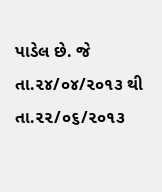પાડેલ છે. જે તા.૨૪/૦૪/૨૦૧૩ થી તા.૨૨/૦૬/૨૦૧૩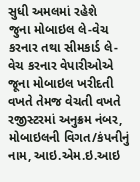સુધી અમલમાં રહેશે
જુના મોબાઇલ લે-વેચ કરનાર તથા સીમકાર્ડ લે-વેચ કરનાર વેપારીઓએ જૂના મોબાઇલ ખરીદતી વખતે તેમજ વેચતી વખતે રજીસ્ટરમાં અનુક્રમ નંબર, મોબાઇલની વિગત/કંપનીનું નામ, આઇ.એમ.ઇ.આઇ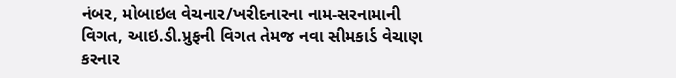નંબર, મોબાઇલ વેચનાર/ખરીદનારના નામ-સરનામાની વિગત, આઇ.ડી.પ્રુફની વિગત તેમજ નવા સીમકાર્ડ વેચાણ કરનાર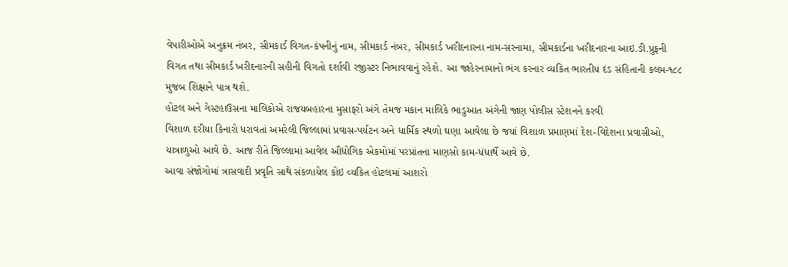વેપારીઓએ અનુક્રમ નંબર, સીમકાર્ડ વિગત-કંપનીનું નામ, સીમકાર્ડ નંબર, સીમકાર્ડ ખરીદનારના નામ-સરનામા, સીમકાર્ડના ખરીદનારના આઇ.ઙી.પ્રુફની વિગત તથા સીમકાર્ડ ખરીદનારની સહીની વિગતો દર્શાવી રજીસ્ટર નિભાવવાનું રહેશે. આ જાહેરનામાનો ભંગ કરનાર વ્યકિત ભારતીય દંડ સંહિતાની કલમ-૧૮૮ મુજબ શિક્ષાને પાત્ર થશે.
હોટલ અને ગેસ્ટહાઉસના માલિકોએ રાજયબહારના મુસાફરો અંગે તેમજ મકાન માલિકે ભાડુઆત અંગેની જાણ પોલીસ સ્ટેશનને કરવી
વિશાળ દરીયા કિનારો ધરાવતાં અમરેલી જિલ્લામાં પ્રવાસ-પર્યટન અને ધાર્મિક સ્થળો ઘણા આવેલા છે જયાં વિશાળ પ્રમાણમાં દેશ-વિદેશના પ્રવાસીઓ, યાત્રાળુઓ આવે છે. આજ રીતે જિલ્લામાં આવેલ ઔદ્યોગિક એકમોમાં પરપ્રાંતના માણસો કામ-ધંધાર્થે આવે છે.
આવા સંજોગોમાં ત્રાસવાદી પ્રવૃતિ સાથે સંકળાયેલ કોઇ વ્યકિત હોટલમાં આશરો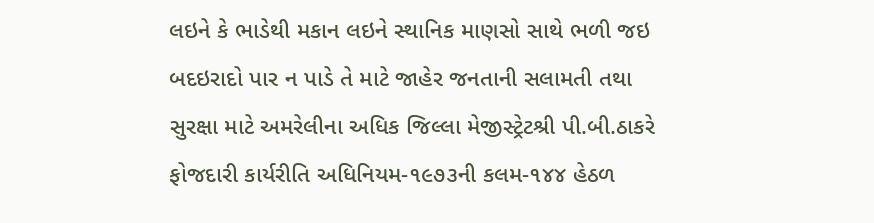લઇને કે ભાડેથી મકાન લઇને સ્થાનિક માણસો સાથે ભળી જઇ બદઇરાદો પાર ન પાડે તે માટે જાહેર જનતાની સલામતી તથા સુરક્ષા માટે અમરેલીના અધિક જિલ્લા મેજીસ્ટ્રેટશ્રી પી.બી.ઠાકરે ફોજદારી કાર્યરીતિ અધિનિયમ-૧૯૭૩ની કલમ-૧૪૪ હેઠળ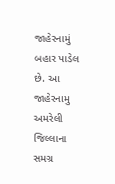જાહેરનામું બહાર પાડેલ છે. આ જાહેરનામુ અમરેલી જિલ્લાના સમગ્ર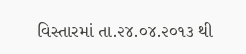વિસ્તારમાં તા.૨૪.૦૪.૨૦૧૩ થી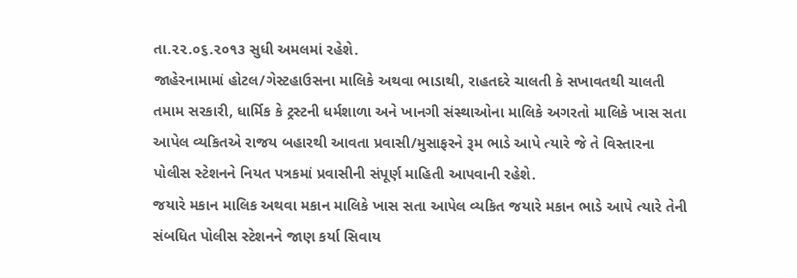તા.૨૨.૦૬.૨૦૧૩ સુધી અમલમાં રહેશે.
જાહેરનામામાં હોટલ/ગેસ્ટહાઉસના માલિકે અથવા ભાડાથી, રાહતદરે ચાલતી કે સખાવતથી ચાલતી તમામ સરકારી, ધાર્મિક કે ટ્રસ્ટની ધર્મશાળા અને ખાનગી સંસ્થાઓના માલિકે અગરતો માલિકે ખાસ સતા આપેલ વ્યકિતએ રાજય બહારથી આવતા પ્રવાસી/મુસાફરને રૂમ ભાડે આપે ત્યારે જે તે વિસ્તારના પોલીસ સ્ટેશનને નિયત પત્રકમાં પ્રવાસીની સંપૂર્ણ માહિતી આપવાની રહેશે.
જયારે મકાન માલિક અથવા મકાન માલિકે ખાસ સતા આપેલ વ્યકિત જયારે મકાન ભાડે આપે ત્યારે તેની સંબધિત પોલીસ સ્ટેશનને જાણ કર્યા સિવાય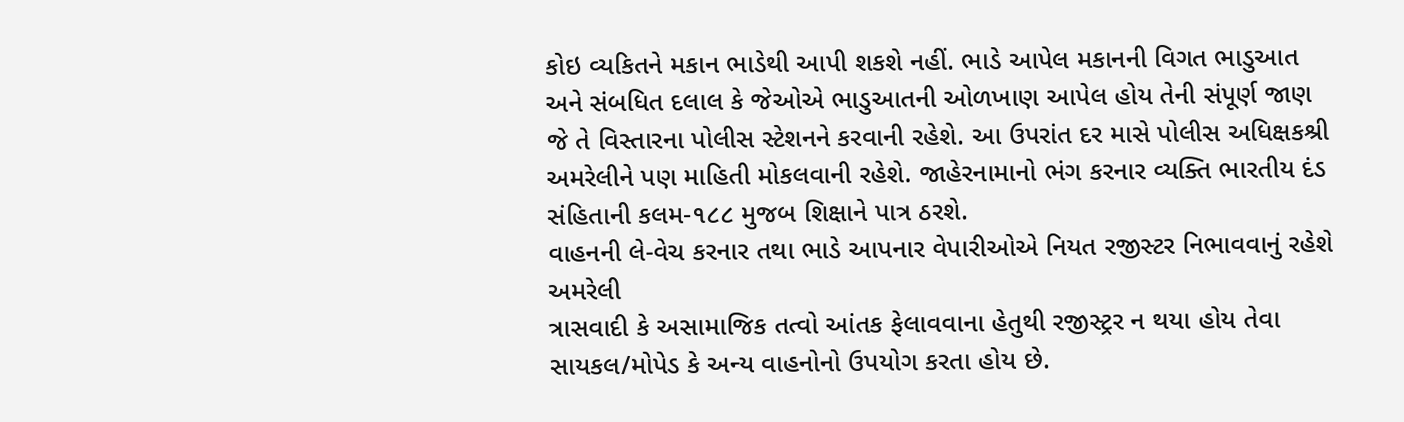કોઇ વ્યકિતને મકાન ભાડેથી આપી શકશે નહીં. ભાડે આપેલ મકાનની વિગત ભાડુઆત અને સંબધિત દલાલ કે જેઓએ ભાડુઆતની ઓળખાણ આપેલ હોય તેની સંપૂર્ણ જાણ જે તે વિસ્તારના પોલીસ સ્ટેશનને કરવાની રહેશે. આ ઉપરાંત દર માસે પોલીસ અધિક્ષકશ્રી અમરેલીને પણ માહિતી મોકલવાની રહેશે. જાહેરનામાનો ભંગ કરનાર વ્યક્તિ ભારતીય દંડ સંહિતાની કલમ-૧૮૮ મુજબ શિક્ષાને પાત્ર ઠરશે.
વાહનની લે-વેચ કરનાર તથા ભાડે આપનાર વેપારીઓએ નિયત રજીસ્ટર નિભાવવાનું રહેશે
અમરેલી
ત્રાસવાદી કે અસામાજિક તત્વો આંતક ફેલાવવાના હેતુથી રજીસ્ટ્રર ન થયા હોય તેવા સાયકલ/મોપેડ કે અન્ય વાહનોનો ઉપયોગ કરતા હોય છે.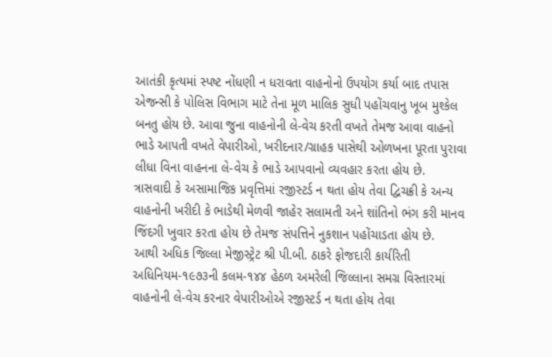આતંકી કૃત્યમાં સ્પષ્ટ નોંધણી ન ધરાવતા વાહનોનો ઉપયોગ કર્યા બાદ તપાસ એજન્સી કે પોલિસ વિભાગ માટે તેના મૂળ માલિક સુધી પહોંચવાનુ ખૂબ મુશ્કેલ બનતુ હોય છે. આવા જુના વાહનોની લે-વેચ કરતી વખતે તેમજ આવા વાહનો ભાડે આપતી વખતે વેપારીઓ, ખરીદનાર/ગ્રાહક પાસેથી ઓળખના પૂરતા પુરાવા લીધા વિના વાહનના લે-વેચ કે ભાડે આપવાનો વ્યવહાર કરતા હોય છે. ત્રાસવાદી કે અસામાજિક પ્રવૃત્તિમાં રજીસ્ટર્ડ ન થતા હોય તેવા દ્વિચક્રી કે અન્ય વાહનોની ખરીદી કે ભાડેથી મેળવી જાહેર સલામતી અને શાંતિનો ભંગ કરી માનવ જિંદગી ખુવાર કરતા હોય છે તેમજ સંપત્તિને નુકશાન પહોંચાડતા હોય છે.
આથી અધિક જિલ્લા મેજીસ્ટ્રેટ શ્રી પી.બી. ઠાકરે ફોજદારી કાર્યરિતી અધિનિયમ-૧૯૭૩ની કલમ-૧૪૪ હેઠળ અમરેલી જિલ્લાના સમગ્ર વિસ્તારમાં વાહનોની લે-વેચ કરનાર વેપારીઓએ રજીસ્ટર્ડ ન થતા હોય તેવા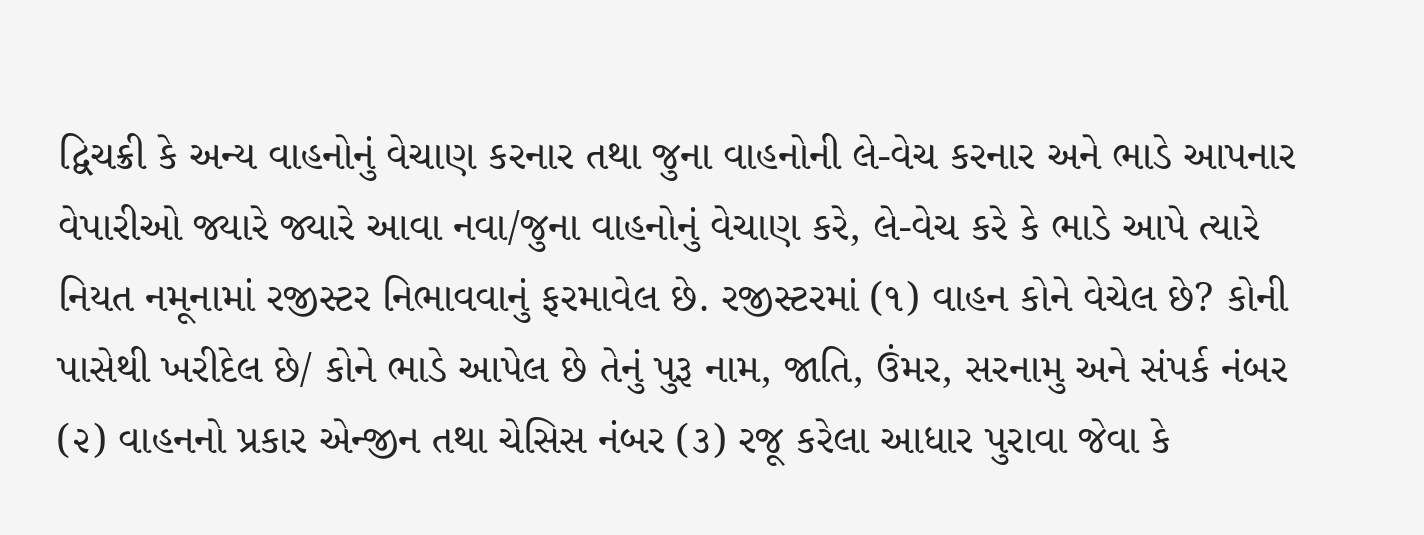દ્વિચક્રી કે અન્ય વાહનોનું વેચાણ કરનાર તથા જુના વાહનોની લે-વેચ કરનાર અને ભાડે આપનાર વેપારીઓ જ્યારે જ્યારે આવા નવા/જુના વાહનોનું વેચાણ કરે, લે-વેચ કરે કે ભાડે આપે ત્યારે નિયત નમૂનામાં રજીસ્ટર નિભાવવાનું ફરમાવેલ છે. રજીસ્ટરમાં (૧) વાહન કોને વેચેલ છે? કોની પાસેથી ખરીદેલ છે/ કોને ભાડે આપેલ છે તેનું પુરૂ નામ, જાતિ, ઉંમર, સરનામુ અને સંપર્ક નંબર (૨) વાહનનો પ્રકાર એન્જીન તથા ચેસિસ નંબર (૩) રજૂ કરેલા આધાર પુરાવા જેવા કે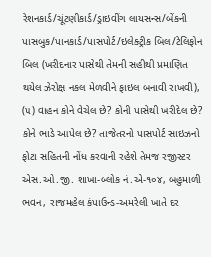રેશનકાર્ડ/ચૂંટણીકાર્ડ/ડ્રાઇવીંગ લાયસન્સ/બેંકની પાસબુક/પાનકાર્ડ/પાસપોર્ટ/ઇલેક્ટ્રીક બિલ/ટેલિફોન બિલ (ખરીદનાર પાસેથી તેમની સહીથી પ્રમાણિત થયેલ ઝેરોક્ષ નકલ મેળવીને ફાઇલ બનાવી રાખવી), (૫) વાહન કોને વેચેલ છે? કોની પાસેથી ખરીદેલ છે? કોને ભાડે આપેલ છે? તાજેતરનો પાસપોર્ટ સાઇઝનો ફોટા સહિતની નોંધ કરવાની રહેશે તેમજ રજીસ્ટર એસ.ઓ.જી. શાખા-બ્લોક નં.એ-૧૦૪, બહુમાળી ભવન, રાજમહેલ કંપાઉન્ડ-અમરેલી ખાતે દર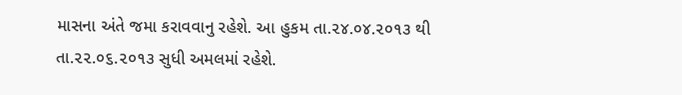માસના અંતે જમા કરાવવાનુ રહેશે. આ હુકમ તા.૨૪.૦૪.૨૦૧૩ થી તા.૨૨.૦૬.૨૦૧૩ સુધી અમલમાં રહેશે.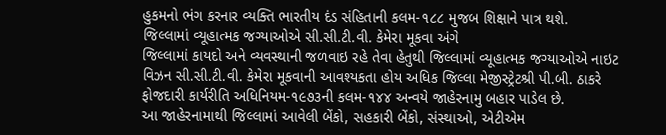હુકમનો ભંગ કરનાર વ્યક્તિ ભારતીય દંડ સંહિતાની કલમ-૧૮૮ મુજબ શિક્ષાને પાત્ર થશે.
જિલ્લામાં વ્યૂહાત્મક જગ્યાઓએ સી.સી.ટી.વી. કેમેરા મૂકવા અંગે
જિલ્લામાં કાયદો અને વ્યવસ્થાની જળવાઇ રહે તેવા હેતુથી જિલ્લામાં વ્યૂહાત્મક જગ્યાઓએ નાઇટ વિઝન સી.સી.ટી.વી. કેમેરા મૂકવાની આવશ્યકતા હોય અધિક જિલ્લા મેજીસ્ટ્રેટશ્રી પી.બી. ઠાકરે ફોજદારી કાર્યરીતિ અધિનિયમ-૧૯૭૩ની કલમ-૧૪૪ અન્વયે જાહેરનામુ બહાર પાડેલ છે.
આ જાહેરનામાથી જિલ્લામાં આવેલી બેંકો, સહકારી બેંકો, સંસ્થાઓ, એટીએમ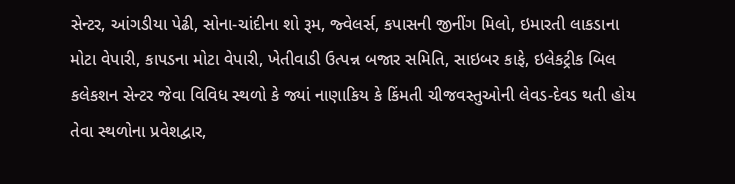સેન્ટર, આંગડીયા પેઢી, સોના-ચાંદીના શો રૂમ, જ્વેલર્સ, કપાસની જીનીંગ મિલો, ઇમારતી લાકડાના મોટા વેપારી, કાપડના મોટા વેપારી, ખેતીવાડી ઉત્પન્ન બજાર સમિતિ, સાઇબર કાફે, ઇલેકટ્રીક બિલ કલેકશન સેન્ટર જેવા વિવિધ સ્થળો કે જ્યાં નાણાકિય કે કિંમતી ચીજવસ્તુઓની લેવડ-દેવડ થતી હોય તેવા સ્થળોના પ્રવેશદ્વાર,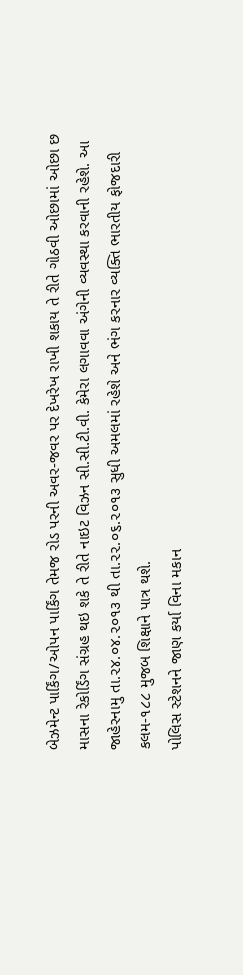બેઝમેન્ટ પાર્કિંગ/ઓપન પાર્કિંગ તેમજ રોડ પરની અવર-જવર પર દેખરેખ રાખી શકાય તે રીતે ગોઠવી ઓછામાં ઓછા છ માસના રેકોર્ડિંગ સંગ્રહ થઇ શકે તે રીતે નાઇટ વિઝન સી.સી.ટી.વી. કેમેરા લગાવવા અંગેની વ્યવસ્થા કરવાની રહેશે. આ જાહેરનામુ તા.૨૪.૦૪.૨૦૧૩ થી તા.૨૨.૦૬.૨૦૧૩ સુધી અમલમાં રહેશે અને ભંગ કરનાર વ્યક્તિ ભારતીય ફોજદારી કલમ-૧૮૮ મુજબ શિક્ષાને પાત્ર થશે.
પોલિસ સ્ટેશનને જાણ કર્યા વિના મકાન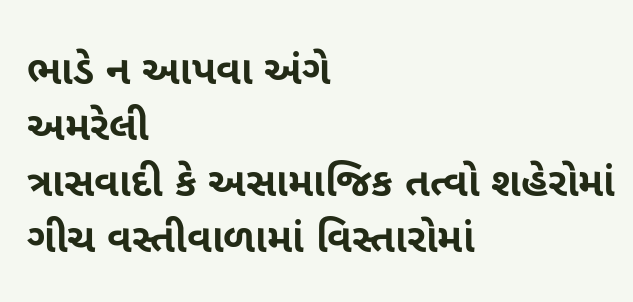ભાડે ન આપવા અંગે
અમરેલી
ત્રાસવાદી કે અસામાજિક તત્વો શહેરોમાં ગીચ વસ્તીવાળામાં વિસ્તારોમાં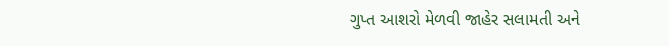ગુપ્ત આશરો મેળવી જાહેર સલામતી અને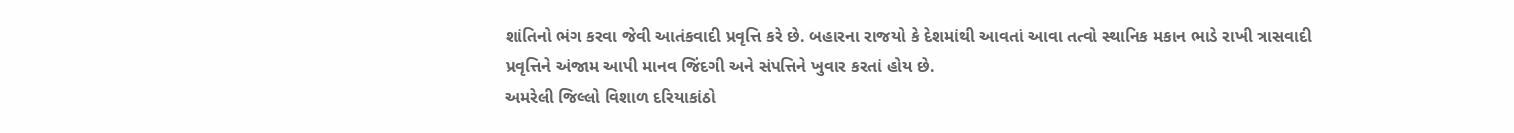શાંતિનો ભંગ કરવા જેવી આતંકવાદી પ્રવૃત્તિ કરે છે. બહારના રાજયો કે દેશમાંથી આવતાં આવા તત્વો સ્થાનિક મકાન ભાડે રાખી ત્રાસવાદી પ્રવૃત્તિને અંજામ આપી માનવ જિંદગી અને સંપત્તિને ખુવાર કરતાં હોય છે.
અમરેલી જિલ્લો વિશાળ દરિયાકાંઠો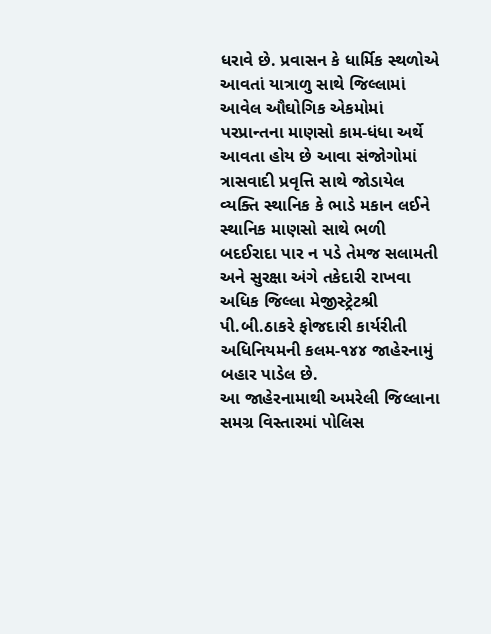ધરાવે છે. પ્રવાસન કે ધાર્મિક સ્થળોએ આવતાં યાત્રાળુ સાથે જિલ્લામાં આવેલ ઔઘોગિક એકમોમાં પરપ્રાન્તના માણસો કામ-ધંધા અર્થે આવતા હોય છે આવા સંજોગોમાં ત્રાસવાદી પ્રવૃત્તિ સાથે જોડાયેલ વ્યક્તિ સ્થાનિક કે ભાડે મકાન લઈને સ્થાનિક માણસો સાથે ભળી બદઈરાદા પાર ન પડે તેમજ સલામતી અને સુરક્ષા અંગે તકેદારી રાખવા અધિક જિલ્લા મેજીસ્ટ્રેટશ્રી પી.બી.ઠાકરે ફોજદારી કાર્યરીતી અધિનિયમની કલમ-૧૪૪ જાહેરનામું બહાર પાડેલ છે.
આ જાહેરનામાથી અમરેલી જિલ્લાના સમગ્ર વિસ્તારમાં પોલિસ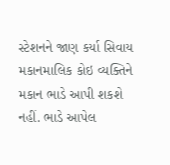સ્ટેશનને જાણ કર્યા સિવાય મકાનમાલિક કોઇ વ્યક્તિને મકાન ભાડે આપી શકશે નહીં. ભાડે આપેલ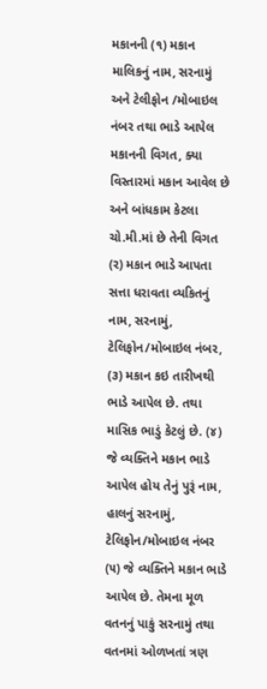મકાનની (૧) મકાન માલિકનું નામ, સરનામું અને ટેલીફોન /મોબાઇલ નંબર તથા ભાડે આપેલ મકાનની વિગત, ક્યા વિસ્તારમાં મકાન આવેલ છે અને બાંધકામ કેટલા ચો.મી.માં છે તેની વિગત (ર) મકાન ભાડે આપતા સત્તા ધરાવતા વ્યકિતનું નામ, સરનામું, ટેલિફોન/મોબાઇલ નંબર, (૩) મકાન કઇ તારીખથી ભાડે આપેલ છે. તથા માસિક ભાડું કેટલું છે. (૪) જે વ્યક્તિને મકાન ભાડે આપેલ હોય તેનું પુરૂં નામ, હાલનું સરનામું, ટેલિફોન/મોબાઇલ નંબર (૫) જે વ્યક્તિને મકાન ભાડે આપેલ છે. તેમના મૂળ વતનનું પાકું સરનામું તથા વતનમાં ઓળખતાં ત્રણ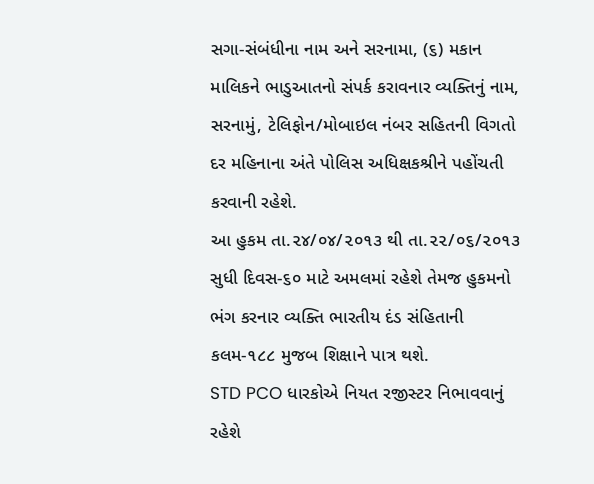સગા-સંબંધીના નામ અને સરનામા, (૬) મકાન માલિકને ભાડુઆતનો સંપર્ક કરાવનાર વ્યક્તિનું નામ, સરનામું, ટેલિફોન/મોબાઇલ નંબર સહિતની વિગતો દર મહિનાના અંતે પોલિસ અધિક્ષકશ્રીને પહોંચતી કરવાની રહેશે.
આ હુકમ તા.૨૪/૦૪/૨૦૧૩ થી તા.૨૨/૦૬/૨૦૧૩ સુધી દિવસ-૬૦ માટે અમલમાં રહેશે તેમજ હુકમનો ભંગ કરનાર વ્યક્તિ ભારતીય દંડ સંહિતાની કલમ-૧૮૮ મુજબ શિક્ષાને પાત્ર થશે.
STD PCO ધારકોએ નિયત રજીસ્ટર નિભાવવાનું રહેશે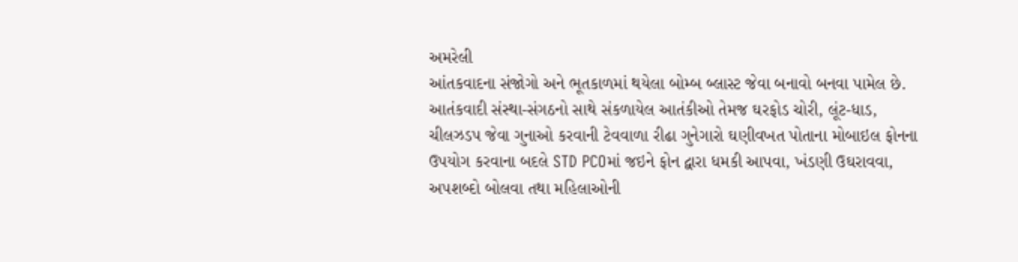અમરેલી
આંતકવાદના સંજોગો અને ભૂતકાળમાં થયેલા બોમ્બ બ્લાસ્ટ જેવા બનાવો બનવા પામેલ છે. આતંકવાદી સંસ્થા-સંગઠનો સાથે સંકળાયેલ આતંકીઓ તેમજ ઘરફોડ ચોરી, લૂંટ-ધાડ, ચીલઝડપ જેવા ગુનાઓ કરવાની ટેવવાળા રીઢા ગુનેગારો ઘણીવખત પોતાના મોબાઇલ ફોનના ઉપયોગ કરવાના બદલે STD PCOમાં જઇને ફોન દ્વારા ધમકી આપવા, ખંડણી ઉઘરાવવા, અપશબ્દો બોલવા તથા મહિલાઓની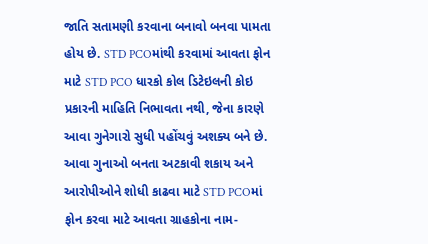જાતિ સતામણી કરવાના બનાવો બનવા પામતા હોય છે. STD PCOમાંથી કરવામાં આવતા ફોન માટે STD PCO ધારકો કોલ ડિટેઇલની કોઇ પ્રકારની માહિતિ નિભાવતા નથી, જેના કારણે આવા ગુનેગારો સુધી પહોંચવું અશક્ય બને છે. આવા ગુનાઓ બનતા અટકાવી શકાય અને આરોપીઓને શોધી કાઢવા માટે STD PCOમાં ફોન કરવા માટે આવતા ગ્રાહકોના નામ-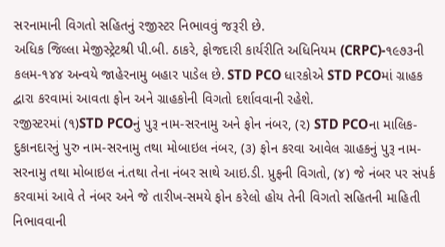સરનામાની વિગતો સહિતનું રજીસ્ટર નિભાવવું જરૂરી છે.
અધિક જિલ્લા મેજીસ્ટ્રેટશ્રી પી.બી. ઠાકરે, ફોજદારી કાર્યરીતિ અધિનિયમ (CRPC)-૧૯૭૩ની કલમ-૧૪૪ અન્વયે જાહેરનામુ બહાર પાડેલ છે. STD PCO ધારકોએ STD PCOમાં ગ્રાહક દ્વારા કરવામાં આવતા ફોન અને ગ્રાહકોની વિગતો દર્શાવવાની રહેશે.
રજીસ્ટરમાં (૧)STD PCOનું પુરૂ નામ-સરનામુ અને ફોન નંબર, (૨) STD PCOના માલિક-દુકાનદારનું પુરુ નામ-સરનામુ તથા મોબાઇલ નંબર, (૩) ફોન કરવા આવેલ ગ્રાહકનું પુરૂ નામ-સરનામુ તથા મોબાઇલ નં.તથા તેના નંબર સાથે આઇ.ડી. પ્રુફની વિગતો, (૪) જે નંબર પર સંપર્ક કરવામાં આવે તે નંબર અને જે તારીખ-સમયે ફોન કરેલો હોય તેની વિગતો સહિતની માહિતી નિભાવવાની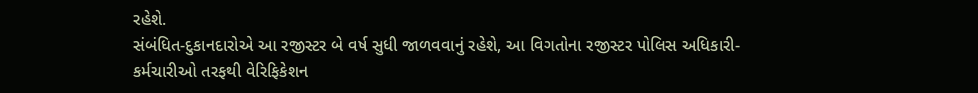રહેશે.
સંબંધિત-દુકાનદારોએ આ રજીસ્ટર બે વર્ષ સુધી જાળવવાનું રહેશે, આ વિગતોના રજીસ્ટર પોલિસ અધિકારી-કર્મચારીઓ તરફથી વેરિફિકેશન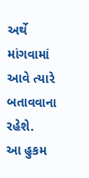અર્થે માંગવામાં આવે ત્યારે બતાવવાના રહેશે.
આ હુકમ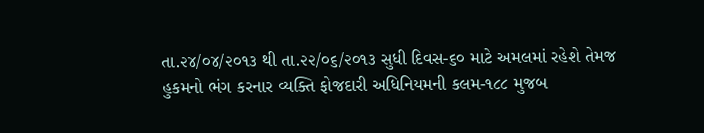તા.૨૪/૦૪/૨૦૧૩ થી તા.૨૨/૦૬/૨૦૧૩ સુધી દિવસ-૬૦ માટે અમલમાં રહેશે તેમજ હુકમનો ભંગ કરનાર વ્યક્તિ ફોજદારી અધિનિયમની કલમ-૧૮૮ મુજબ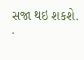સજા થઇ શકશે.
.